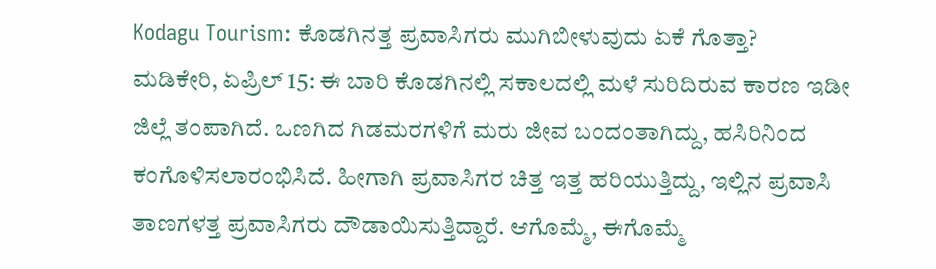Kodagu Tourism: ಕೊಡಗಿನತ್ತ ಪ್ರವಾಸಿಗರು ಮುಗಿಬೀಳುವುದು ಏಕೆ ಗೊತ್ತಾ?
ಮಡಿಕೇರಿ, ಏಪ್ರಿಲ್ 15: ಈ ಬಾರಿ ಕೊಡಗಿನಲ್ಲಿ ಸಕಾಲದಲ್ಲಿ ಮಳೆ ಸುರಿದಿರುವ ಕಾರಣ ಇಡೀ ಜಿಲ್ಲೆ ತಂಪಾಗಿದೆ. ಒಣಗಿದ ಗಿಡಮರಗಳಿಗೆ ಮರು ಜೀವ ಬಂದಂತಾಗಿದ್ದು, ಹಸಿರಿನಿಂದ ಕಂಗೊಳಿಸಲಾರಂಭಿಸಿದೆ. ಹೀಗಾಗಿ ಪ್ರವಾಸಿಗರ ಚಿತ್ತ ಇತ್ತ ಹರಿಯುತ್ತಿದ್ದು, ಇಲ್ಲಿನ ಪ್ರವಾಸಿ ತಾಣಗಳತ್ತ ಪ್ರವಾಸಿಗರು ದೌಡಾಯಿಸುತ್ತಿದ್ದಾರೆ. ಆಗೊಮ್ಮೆ, ಈಗೊಮ್ಮೆ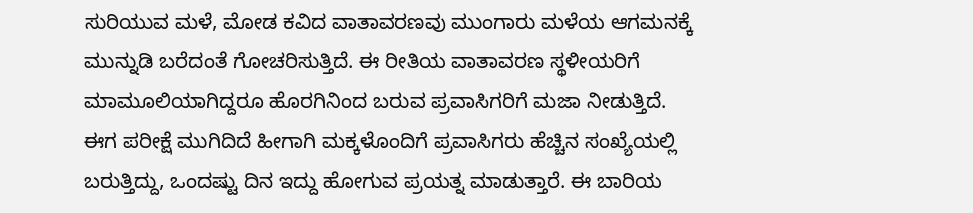ಸುರಿಯುವ ಮಳೆ, ಮೋಡ ಕವಿದ ವಾತಾವರಣವು ಮುಂಗಾರು ಮಳೆಯ ಆಗಮನಕ್ಕೆ ಮುನ್ನುಡಿ ಬರೆದಂತೆ ಗೋಚರಿಸುತ್ತಿದೆ. ಈ ರೀತಿಯ ವಾತಾವರಣ ಸ್ಥಳೀಯರಿಗೆ ಮಾಮೂಲಿಯಾಗಿದ್ದರೂ ಹೊರಗಿನಿಂದ ಬರುವ ಪ್ರವಾಸಿಗರಿಗೆ ಮಜಾ ನೀಡುತ್ತಿದೆ.
ಈಗ ಪರೀಕ್ಷೆ ಮುಗಿದಿದೆ ಹೀಗಾಗಿ ಮಕ್ಕಳೊಂದಿಗೆ ಪ್ರವಾಸಿಗರು ಹೆಚ್ಚಿನ ಸಂಖ್ಯೆಯಲ್ಲಿ ಬರುತ್ತಿದ್ದು, ಒಂದಷ್ಟು ದಿನ ಇದ್ದು ಹೋಗುವ ಪ್ರಯತ್ನ ಮಾಡುತ್ತಾರೆ. ಈ ಬಾರಿಯ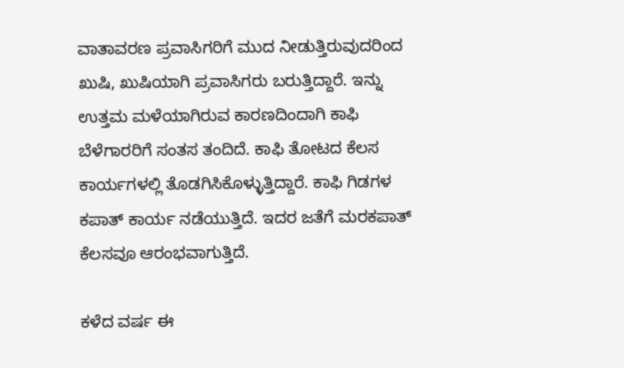ವಾತಾವರಣ ಪ್ರವಾಸಿಗರಿಗೆ ಮುದ ನೀಡುತ್ತಿರುವುದರಿಂದ ಖುಷಿ, ಖುಷಿಯಾಗಿ ಪ್ರವಾಸಿಗರು ಬರುತ್ತಿದ್ದಾರೆ. ಇನ್ನು ಉತ್ತಮ ಮಳೆಯಾಗಿರುವ ಕಾರಣದಿಂದಾಗಿ ಕಾಫಿ ಬೆಳೆಗಾರರಿಗೆ ಸಂತಸ ತಂದಿದೆ. ಕಾಫಿ ತೋಟದ ಕೆಲಸ ಕಾರ್ಯಗಳಲ್ಲಿ ತೊಡಗಿಸಿಕೊಳ್ಳುತ್ತಿದ್ದಾರೆ. ಕಾಫಿ ಗಿಡಗಳ ಕಪಾತ್ ಕಾರ್ಯ ನಡೆಯುತ್ತಿದೆ. ಇದರ ಜತೆಗೆ ಮರಕಪಾತ್ ಕೆಲಸವೂ ಆರಂಭವಾಗುತ್ತಿದೆ.

ಕಳೆದ ವರ್ಷ ಈ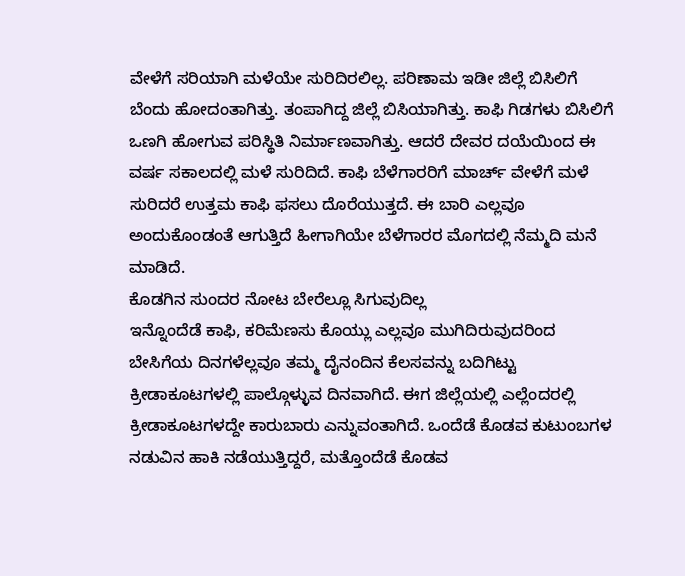ವೇಳೆಗೆ ಸರಿಯಾಗಿ ಮಳೆಯೇ ಸುರಿದಿರಲಿಲ್ಲ. ಪರಿಣಾಮ ಇಡೀ ಜಿಲ್ಲೆ ಬಿಸಿಲಿಗೆ ಬೆಂದು ಹೋದಂತಾಗಿತ್ತು. ತಂಪಾಗಿದ್ದ ಜಿಲ್ಲೆ ಬಿಸಿಯಾಗಿತ್ತು. ಕಾಫಿ ಗಿಡಗಳು ಬಿಸಿಲಿಗೆ ಒಣಗಿ ಹೋಗುವ ಪರಿಸ್ಥಿತಿ ನಿರ್ಮಾಣವಾಗಿತ್ತು. ಆದರೆ ದೇವರ ದಯೆಯಿಂದ ಈ ವರ್ಷ ಸಕಾಲದಲ್ಲಿ ಮಳೆ ಸುರಿದಿದೆ. ಕಾಫಿ ಬೆಳೆಗಾರರಿಗೆ ಮಾರ್ಚ್ ವೇಳೆಗೆ ಮಳೆ ಸುರಿದರೆ ಉತ್ತಮ ಕಾಫಿ ಫಸಲು ದೊರೆಯುತ್ತದೆ. ಈ ಬಾರಿ ಎಲ್ಲವೂ ಅಂದುಕೊಂಡಂತೆ ಆಗುತ್ತಿದೆ ಹೀಗಾಗಿಯೇ ಬೆಳೆಗಾರರ ಮೊಗದಲ್ಲಿ ನೆಮ್ಮದಿ ಮನೆ ಮಾಡಿದೆ.
ಕೊಡಗಿನ ಸುಂದರ ನೋಟ ಬೇರೆಲ್ಲೂ ಸಿಗುವುದಿಲ್ಲ
ಇನ್ನೊಂದೆಡೆ ಕಾಫಿ, ಕರಿಮೆಣಸು ಕೊಯ್ಲು ಎಲ್ಲವೂ ಮುಗಿದಿರುವುದರಿಂದ ಬೇಸಿಗೆಯ ದಿನಗಳೆಲ್ಲವೂ ತಮ್ಮ ದೈನಂದಿನ ಕೆಲಸವನ್ನು ಬದಿಗಿಟ್ಟು ಕ್ರೀಡಾಕೂಟಗಳಲ್ಲಿ ಪಾಲ್ಗೊಳ್ಳುವ ದಿನವಾಗಿದೆ. ಈಗ ಜಿಲ್ಲೆಯಲ್ಲಿ ಎಲ್ಲೆಂದರಲ್ಲಿ ಕ್ರೀಡಾಕೂಟಗಳದ್ದೇ ಕಾರುಬಾರು ಎನ್ನುವಂತಾಗಿದೆ. ಒಂದೆಡೆ ಕೊಡವ ಕುಟುಂಬಗಳ ನಡುವಿನ ಹಾಕಿ ನಡೆಯುತ್ತಿದ್ದರೆ, ಮತ್ತೊಂದೆಡೆ ಕೊಡವ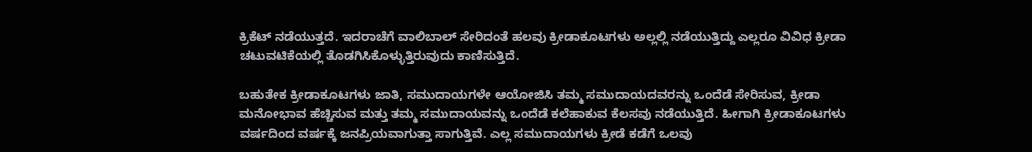ಕ್ರಿಕೆಟ್ ನಡೆಯುತ್ತದೆ. ಇದರಾಚೆಗೆ ವಾಲಿಬಾಲ್ ಸೇರಿದಂತೆ ಹಲವು ಕ್ರೀಡಾಕೂಟಗಳು ಅಲ್ಲಲ್ಲಿ ನಡೆಯುತ್ತಿದ್ದು ಎಲ್ಲರೂ ವಿವಿಧ ಕ್ರೀಡಾ ಚಟುವಟಿಕೆಯಲ್ಲಿ ತೊಡಗಿಸಿಕೊಳ್ಳುತ್ತಿರುವುದು ಕಾಣಿಸುತ್ತಿದೆ.

ಬಹುತೇಕ ಕ್ರೀಡಾಕೂಟಗಳು ಜಾತಿ, ಸಮುದಾಯಗಳೇ ಆಯೋಜಿಸಿ ತಮ್ಮ ಸಮುದಾಯದವರನ್ನು ಒಂದೆಡೆ ಸೇರಿಸುವ, ಕ್ರೀಡಾ ಮನೋಭಾವ ಹೆಚ್ಚಿಸುವ ಮತ್ತು ತಮ್ಮ ಸಮುದಾಯವನ್ನು ಒಂದೆಡೆ ಕಲೆಹಾಕುವ ಕೆಲಸವು ನಡೆಯುತ್ತಿದೆ. ಹೀಗಾಗಿ ಕ್ರೀಡಾಕೂಟಗಳು ವರ್ಷದಿಂದ ವರ್ಷಕ್ಕೆ ಜನಪ್ರಿಯವಾಗುತ್ತಾ ಸಾಗುತ್ತಿವೆ. ಎಲ್ಲ ಸಮುದಾಯಗಳು ಕ್ರೀಡೆ ಕಡೆಗೆ ಒಲವು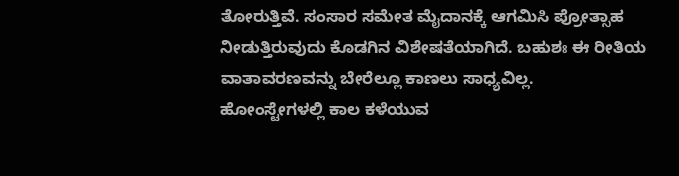ತೋರುತ್ತಿವೆ. ಸಂಸಾರ ಸಮೇತ ಮೈದಾನಕ್ಕೆ ಆಗಮಿಸಿ ಪ್ರೋತ್ಸಾಹ ನೀಡುತ್ತಿರುವುದು ಕೊಡಗಿನ ವಿಶೇಷತೆಯಾಗಿದೆ. ಬಹುಶಃ ಈ ರೀತಿಯ ವಾತಾವರಣವನ್ನು ಬೇರೆಲ್ಲೂ ಕಾಣಲು ಸಾಧ್ಯವಿಲ್ಲ.
ಹೋಂಸ್ಟೇಗಳಲ್ಲಿ ಕಾಲ ಕಳೆಯುವ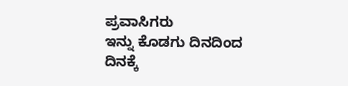ಪ್ರವಾಸಿಗರು
ಇನ್ನು ಕೊಡಗು ದಿನದಿಂದ ದಿನಕ್ಕೆ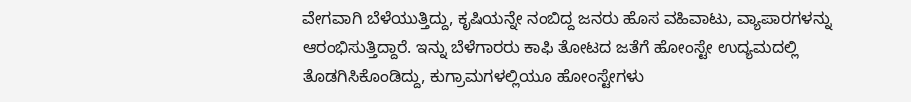ವೇಗವಾಗಿ ಬೆಳೆಯುತ್ತಿದ್ದು, ಕೃಷಿಯನ್ನೇ ನಂಬಿದ್ದ ಜನರು ಹೊಸ ವಹಿವಾಟು, ವ್ಯಾಪಾರಗಳನ್ನು ಆರಂಭಿಸುತ್ತಿದ್ದಾರೆ. ಇನ್ನು ಬೆಳೆಗಾರರು ಕಾಫಿ ತೋಟದ ಜತೆಗೆ ಹೋಂಸ್ಟೇ ಉದ್ಯಮದಲ್ಲಿ ತೊಡಗಿಸಿಕೊಂಡಿದ್ದು, ಕುಗ್ರಾಮಗಳಲ್ಲಿಯೂ ಹೋಂಸ್ಟೇಗಳು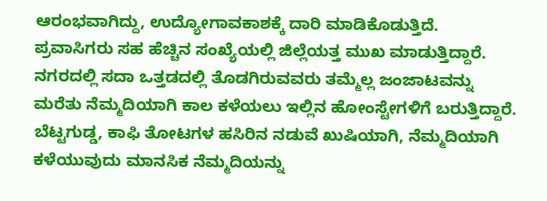ಆರಂಭವಾಗಿದ್ದು, ಉದ್ಯೋಗಾವಕಾಶಕ್ಕೆ ದಾರಿ ಮಾಡಿಕೊಡುತ್ತಿದೆ. ಪ್ರವಾಸಿಗರು ಸಹ ಹೆಚ್ಚಿನ ಸಂಖ್ಯೆಯಲ್ಲಿ ಜಿಲ್ಲೆಯತ್ತ ಮುಖ ಮಾಡುತ್ತಿದ್ದಾರೆ. ನಗರದಲ್ಲಿ ಸದಾ ಒತ್ತಡದಲ್ಲಿ ತೊಡಗಿರುವವರು ತಮ್ಮೆಲ್ಲ ಜಂಜಾಟವನ್ನು ಮರೆತು ನೆಮ್ಮದಿಯಾಗಿ ಕಾಲ ಕಳೆಯಲು ಇಲ್ಲಿನ ಹೋಂಸ್ಟೇಗಳಿಗೆ ಬರುತ್ತಿದ್ದಾರೆ.
ಬೆಟ್ಟಗುಡ್ಡ, ಕಾಫಿ ತೋಟಗಳ ಹಸಿರಿನ ನಡುವೆ ಖುಷಿಯಾಗಿ, ನೆಮ್ಮದಿಯಾಗಿ ಕಳೆಯುವುದು ಮಾನಸಿಕ ನೆಮ್ಮದಿಯನ್ನು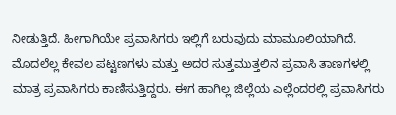ನೀಡುತ್ತಿದೆ. ಹೀಗಾಗಿಯೇ ಪ್ರವಾಸಿಗರು ಇಲ್ಲಿಗೆ ಬರುವುದು ಮಾಮೂಲಿಯಾಗಿದೆ. ಮೊದಲೆಲ್ಲ ಕೇವಲ ಪಟ್ಟಣಗಳು ಮತ್ತು ಅದರ ಸುತ್ತಮುತ್ತಲಿನ ಪ್ರವಾಸಿ ತಾಣಗಳಲ್ಲಿ ಮಾತ್ರ ಪ್ರವಾಸಿಗರು ಕಾಣಿಸುತ್ತಿದ್ದರು. ಈಗ ಹಾಗಿಲ್ಲ ಜಿಲ್ಲೆಯ ಎಲ್ಲೆಂದರಲ್ಲಿ ಪ್ರವಾಸಿಗರು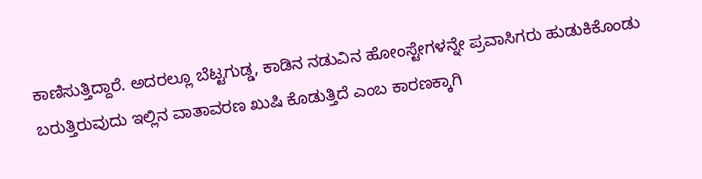ಕಾಣಿಸುತ್ತಿದ್ದಾರೆ. ಅದರಲ್ಲೂ ಬೆಟ್ಟಗುಡ್ಡ, ಕಾಡಿನ ನಡುವಿನ ಹೋಂಸ್ಟೇಗಳನ್ನೇ ಪ್ರವಾಸಿಗರು ಹುಡುಕಿಕೊಂಡು ಬರುತ್ತಿರುವುದು ಇಲ್ಲಿನ ವಾತಾವರಣ ಖುಷಿ ಕೊಡುತ್ತಿದೆ ಎಂಬ ಕಾರಣಕ್ಕಾಗಿ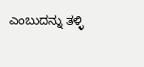ಎಂಬುದನ್ನು ತಳ್ಳಿ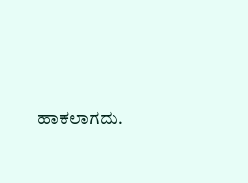ಹಾಕಲಾಗದು.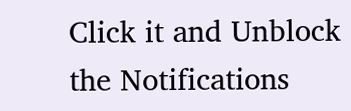Click it and Unblock the Notifications